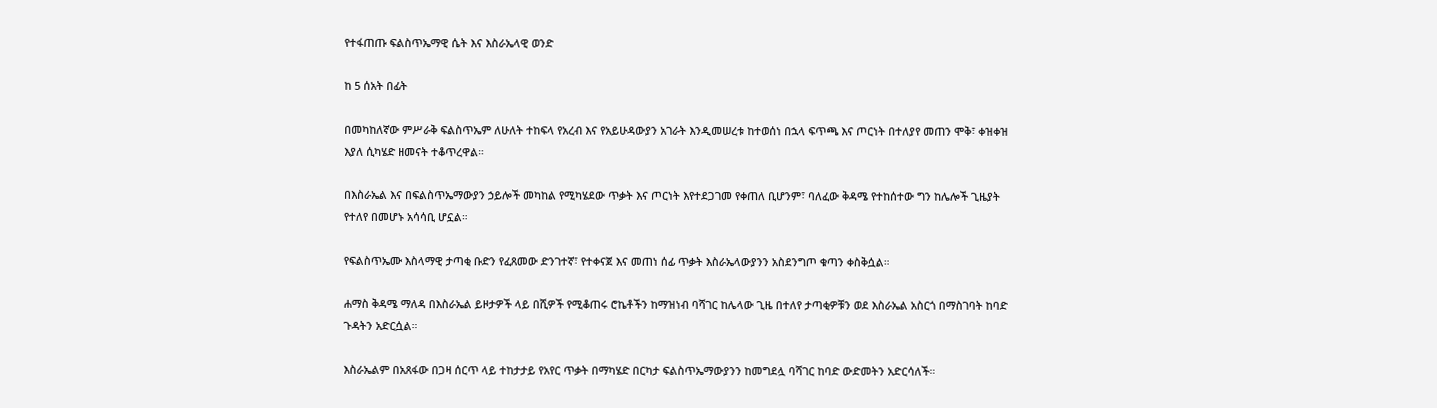የተፋጠጡ ፍልስጥኤማዊ ሴት እና እስራኤላዊ ወንድ

ከ 5 ሰአት በፊት

በመካከለኛው ምሥራቅ ፍልስጥኤም ለሁለት ተከፍላ የአረብ እና የአይሁዳውያን አገራት እንዲመሠረቱ ከተወሰነ በኋላ ፍጥጫ እና ጦርነት በተለያየ መጠን ሞቅ፣ ቀዝቀዝ እያለ ሲካሄድ ዘመናት ተቆጥረዋል።

በእስራኤል እና በፍልስጥኤማውያን ኃይሎች መካከል የሚካሄደው ጥቃት እና ጦርነት እየተደጋገመ የቀጠለ ቢሆንም፣ ባለፈው ቅዳሜ የተከሰተው ግን ከሌሎች ጊዜያት የተለየ በመሆኑ አሳሳቢ ሆኗል።

የፍልስጥኤሙ እስላማዊ ታጣቂ ቡድን የፈጸመው ድንገተኛ፣ የተቀናጀ እና መጠነ ሰፊ ጥቃት እስራኤላውያንን አስደንግጦ ቁጣን ቀስቅሷል።

ሐማስ ቅዳሜ ማለዳ በእስራኤል ይዞታዎች ላይ በሺዎች የሚቆጠሩ ሮኬቶችን ከማዝነብ ባሻገር ከሌላው ጊዜ በተለየ ታጣቂዎቹን ወደ እስራኤል አስርጎ በማስገባት ከባድ ጉዳትን አድርሷል።

እስራኤልም በአጸፋው በጋዛ ሰርጥ ላይ ተከታታይ የአየር ጥቃት በማካሄድ በርካታ ፍልስጥኤማውያንን ከመግደሏ ባሻገር ከባድ ውድመትን አድርሳለች።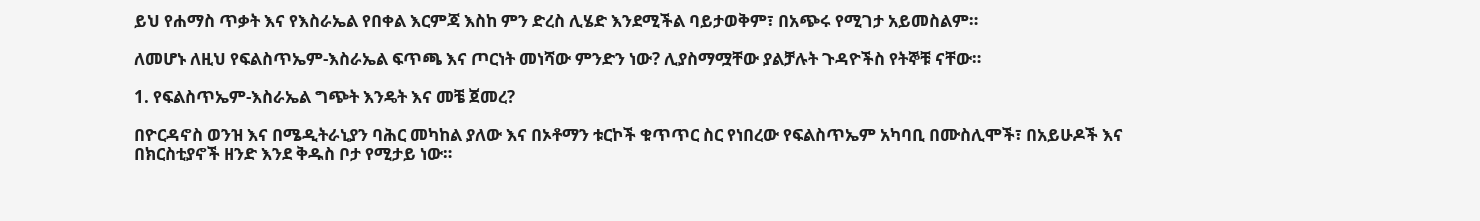ይህ የሐማስ ጥቃት እና የእስራኤል የበቀል እርምጃ እስከ ምን ድረስ ሊሄድ እንደሚችል ባይታወቅም፣ በአጭሩ የሚገታ አይመስልም።

ለመሆኑ ለዚህ የፍልስጥኤም-እስራኤል ፍጥጫ እና ጦርነት መነሻው ምንድን ነው? ሊያስማሟቸው ያልቻሉት ጉዳዮችስ የትኞቹ ናቸው።

1. የፍልስጥኤም-እስራኤል ግጭት እንዴት እና መቼ ጀመረ?

በዮርዳኖስ ወንዝ እና በሜዲትራኒያን ባሕር መካከል ያለው እና በኦቶማን ቱርኮች ቁጥጥር ስር የነበረው የፍልስጥኤም አካባቢ በሙስሊሞች፣ በአይሁዶች እና በክርስቲያኖች ዘንድ እንደ ቅዱስ ቦታ የሚታይ ነው።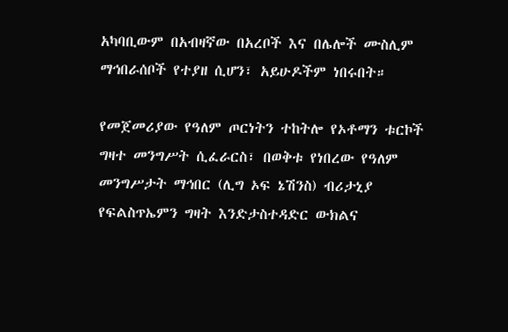አካባቢውም በአብዛኛው በአረቦች እና በሌሎች ሙስሊም ማኅበራሰቦች የተያዘ ሲሆን፣ አይሁዶችም ነበሩበት።

የመጀመሪያው የዓለም ጦርነትን ተከትሎ የኦቶማን ቱርኮች ግዛተ መንግሥት ሲፈራርስ፣ በወቅቱ የነበረው የዓለም መንግሥታት ማኅበር (ሊግ ኦፍ ኔሽንስ) ብሪታኒያ የፍልስጥኤምን ግዛት እንድታስተዳድር ውክልና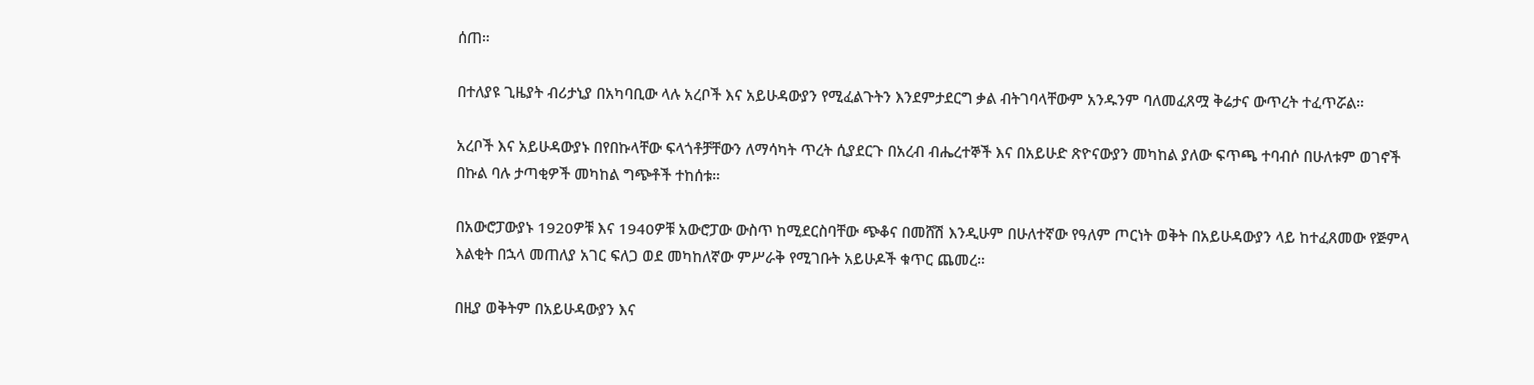ሰጠ።

በተለያዩ ጊዜያት ብሪታኒያ በአካባቢው ላሉ አረቦች እና አይሁዳውያን የሚፈልጉትን እንደምታደርግ ቃል ብትገባላቸውም አንዱንም ባለመፈጸሟ ቅሬታና ውጥረት ተፈጥሯል።

አረቦች እና አይሁዳውያኑ በየበኩላቸው ፍላጎቶቻቸውን ለማሳካት ጥረት ሲያደርጉ በአረብ ብሔረተኞች እና በአይሁድ ጽዮናውያን መካከል ያለው ፍጥጫ ተባብሶ በሁለቱም ወገኖች በኩል ባሉ ታጣቂዎች መካከል ግጭቶች ተከሰቱ።

በአውሮፓውያኑ 1920ዎቹ እና 1940ዎቹ አውሮፓው ውስጥ ከሚደርስባቸው ጭቆና በመሸሽ እንዲሁም በሁለተኛው የዓለም ጦርነት ወቅት በአይሁዳውያን ላይ ከተፈጸመው የጅምላ እልቂት በኋላ መጠለያ አገር ፍለጋ ወደ መካከለኛው ምሥራቅ የሚገቡት አይሁዶች ቁጥር ጨመረ።

በዚያ ወቅትም በአይሁዳውያን እና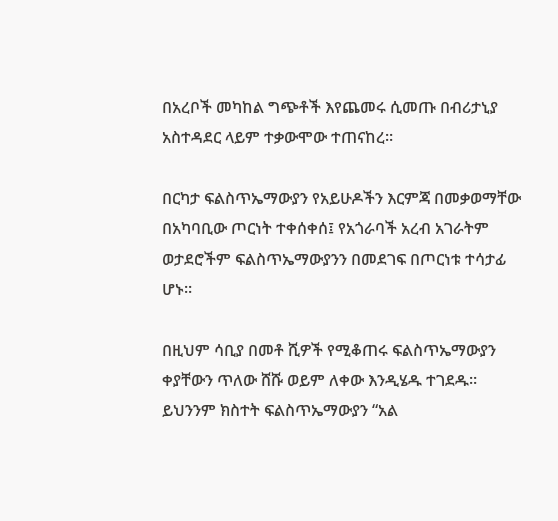በአረቦች መካከል ግጭቶች እየጨመሩ ሲመጡ በብሪታኒያ አስተዳደር ላይም ተቃውሞው ተጠናከረ።

በርካታ ፍልስጥኤማውያን የአይሁዶችን እርምጃ በመቃወማቸው በአካባቢው ጦርነት ተቀሰቀሰ፤ የአጎራባች አረብ አገራትም ወታደሮችም ፍልስጥኤማውያንን በመደገፍ በጦርነቱ ተሳታፊ ሆኑ።

በዚህም ሳቢያ በመቶ ሺዎች የሚቆጠሩ ፍልስጥኤማውያን ቀያቸውን ጥለው ሸሹ ወይም ለቀው እንዲሄዱ ተገደዱ። ይህንንም ክስተት ፍልስጥኤማውያን “አል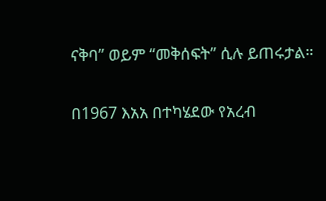ናቅባ” ወይም “መቅሰፍት” ሲሉ ይጠሩታል።

በ1967 እአአ በተካሄደው የአረብ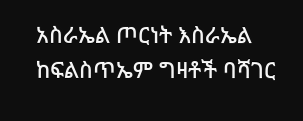አስራኤል ጦርነት እስራኤል ከፍልስጥኤም ግዛቶች ባሻገር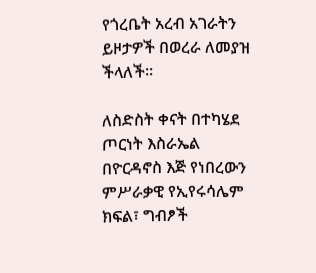የጎረቤት አረብ አገራትን ይዞታዎች በወረራ ለመያዝ ችላለች።

ለስድስት ቀናት በተካሄደ ጦርነት እስራኤል በዮርዳኖስ እጅ የነበረውን ምሥራቃዊ የኢየሩሳሌም ክፍል፣ ግብፆች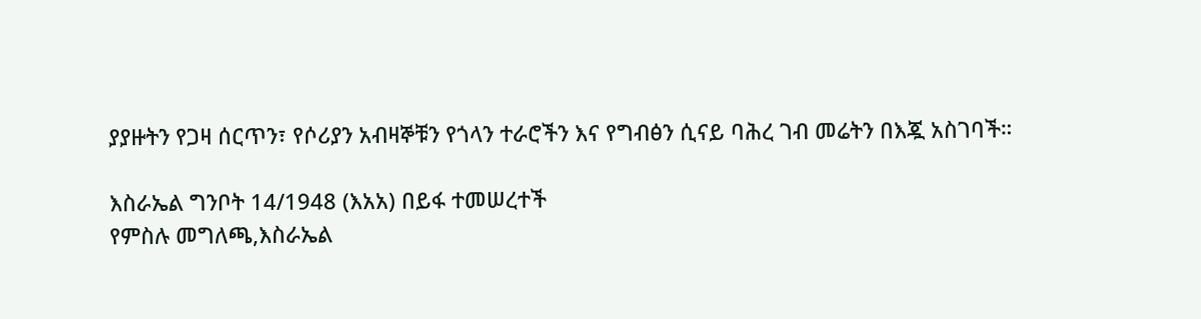ያያዙትን የጋዛ ሰርጥን፣ የሶሪያን አብዛኞቹን የጎላን ተራሮችን እና የግብፅን ሲናይ ባሕረ ገብ መሬትን በእጇ አስገባች።

እስራኤል ግንቦት 14/1948 (እአአ) በይፋ ተመሠረተች
የምስሉ መግለጫ,እስራኤል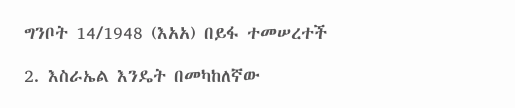ግንቦት 14/1948 (እአአ) በይፋ ተመሠረተች

2. እስራኤል እንዴት በመካከለኛው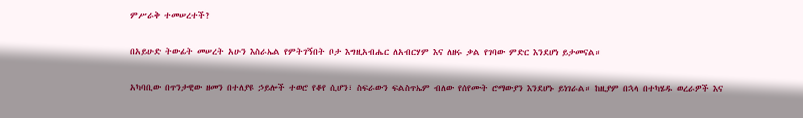ምሥራቅ ተመሠረተች?

በአይሁድ ትውፊት መሠረት አሁን እስራኤል የምትገኝበት ቦታ እግዚአብሔር ለአብርሃም እና ለዘሩ ቃል የገባው ምድር እንደሆነ ይታመናል።

አካባቢው በጥንታዊው ዘመን በተለያዩ ኃይሎች ተወሮ የቆየ ሲሆን፣ ስፍራውን ፍልስጥኤም ብለው የሰየሙት ሮማውያን እንደሆኑ ይነገራል። ከዚያም በኋላ በተካሄዱ ወረራዎች እና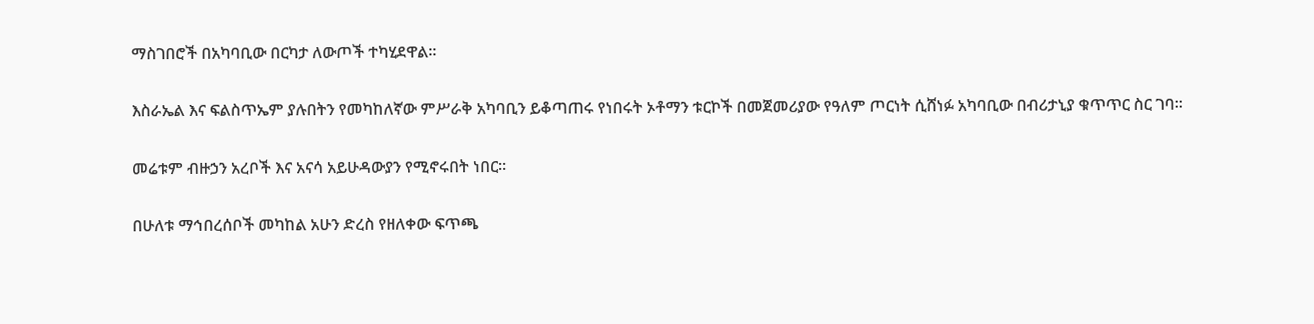ማስገበሮች በአካባቢው በርካታ ለውጦች ተካሂደዋል።

እስራኤል እና ፍልስጥኤም ያሉበትን የመካከለኛው ምሥራቅ አካባቢን ይቆጣጠሩ የነበሩት ኦቶማን ቱርኮች በመጀመሪያው የዓለም ጦርነት ሲሸነፉ አካባቢው በብሪታኒያ ቁጥጥር ስር ገባ።

መሬቱም ብዙኃን አረቦች እና አናሳ አይሁዳውያን የሚኖሩበት ነበር።

በሁለቱ ማኅበረሰቦች መካከል አሁን ድረስ የዘለቀው ፍጥጫ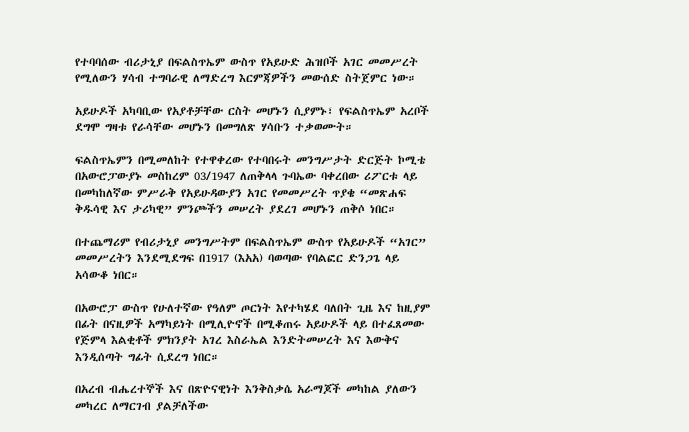የተባባሰው ብሪታኒያ በፍልስጥኤም ውስጥ የአይሁድ ሕዝቦች አገር መመሥረት የሚለውን ሃሳብ ተግባራዊ ለማድረግ እርምጃዎችን መውሰድ ስትጀምር ነው።

አይሁዶች አካባቢው የአያቶቻቸው ርስት መሆኑን ሲያምኑ፣ የፍልስጥኤም አረቦች ደግሞ ግዛቱ የራሳቸው መሆኑን በመግለጽ ሃሳቡን ተቃወሙት።

ፍልስጥኤምን በሚመለከት የተዋቀረው የተባበሩት መንግሥታት ድርጅት ኮሚቴ በአውሮፓውያኑ መስከረም 03/1947 ለጠቅላላ ጉባኤው ባቀረበው ሪፖርቱ ላይ በመካከለኛው ምሥራቅ የአይሁዳውያን አገር የመመሥረት ጥያቄ “መጽሐፍ ቅዱሳዊ እና ታሪካዊ” ምንጮችን መሠረት ያደረገ መሆኑን ጠቅሶ ነበር።

በተጨማሪም የብሪታኒያ መንግሥትም በፍልስጥኤም ውስጥ የአይሁዶች “አገር” መመሥረትን እንደሚደግፍ በ1917 (እአአ) ባወጣው የባልፎር ድንጋጌ ላይ አሳውቆ ነበር።

በአውሮፓ ውስጥ የሁለተኛው የዓለም ጦርነት እየተካሄደ ባለበት ጊዜ እና ከዚያም በፊት በናዚዎች አማካይነት በሚሊዮኖች በሚቆጠሩ አይሁዶች ላይ በተፈጸመው የጅምላ እልቂቶች ምክንያት አገረ እስራኤል እንድትመሠረት እና እውቅና እንዲሰጣት ግፊት ሲደረግ ነበር።

በአረብ ብሔረተኞች እና በጽዮናዊነት እንቅስቃሴ አራማጆች መካከል ያለውን መካረር ለማርገብ ያልቻለችው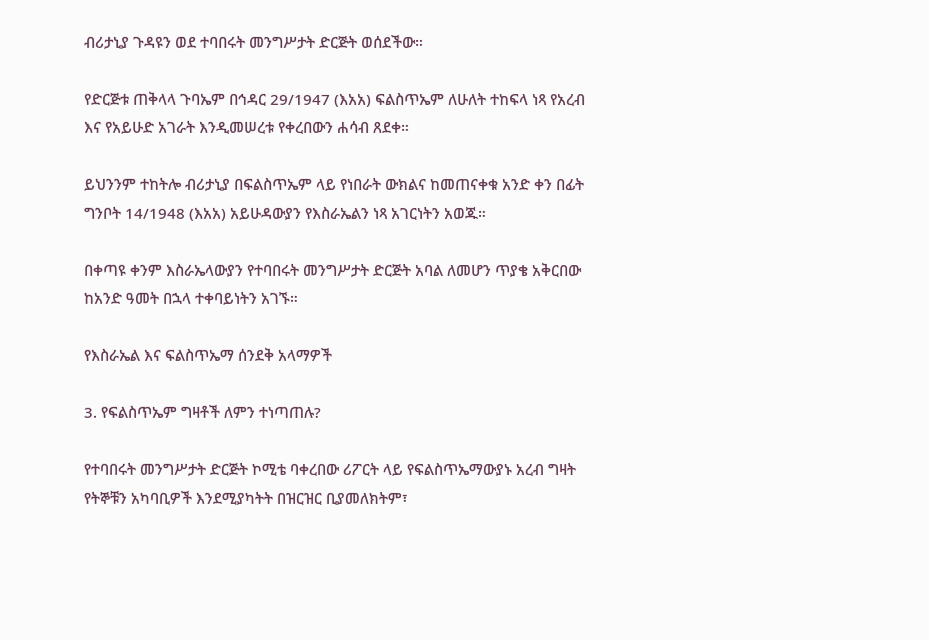ብሪታኒያ ጉዳዩን ወደ ተባበሩት መንግሥታት ድርጅት ወሰደችው።

የድርጅቱ ጠቅላላ ጉባኤም በኅዳር 29/1947 (እአአ) ፍልስጥኤም ለሁለት ተከፍላ ነጻ የአረብ እና የአይሁድ አገራት እንዲመሠረቱ የቀረበውን ሐሳብ ጸደቀ።

ይህንንም ተከትሎ ብሪታኒያ በፍልስጥኤም ላይ የነበራት ውክልና ከመጠናቀቁ አንድ ቀን በፊት ግንቦት 14/1948 (እአአ) አይሁዳውያን የእስራኤልን ነጻ አገርነትን አወጁ።

በቀጣዩ ቀንም እስራኤላውያን የተባበሩት መንግሥታት ድርጅት አባል ለመሆን ጥያቄ አቅርበው ከአንድ ዓመት በኋላ ተቀባይነትን አገኙ።

የእስራኤል እና ፍልስጥኤማ ሰንደቅ አላማዎች

3. የፍልስጥኤም ግዛቶች ለምን ተነጣጠሉ?

የተባበሩት መንግሥታት ድርጅት ኮሚቴ ባቀረበው ሪፖርት ላይ የፍልስጥኤማውያኑ አረብ ግዛት የትኞቹን አካባቢዎች እንደሚያካትት በዝርዝር ቢያመለክትም፣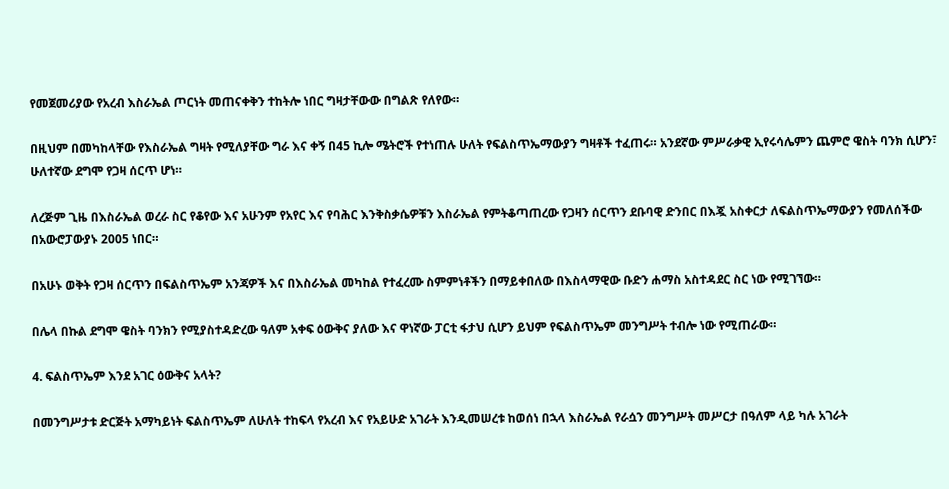የመጀመሪያው የአረብ እስራኤል ጦርነት መጠናቀቅን ተከትሎ ነበር ግዛታቸውው በግልጽ የለየው።

በዚህም በመካከላቸው የእስራኤል ግዛት የሚለያቸው ግራ እና ቀኝ በ45 ኪሎ ሜትሮች የተነጠሉ ሁለት የፍልስጥኤማውያን ግዛቶች ተፈጠሩ። አንደኛው ምሥራቃዊ ኢየሩሳሌምን ጨምሮ ዌስት ባንክ ሲሆን፣ ሁለተኛው ደግሞ የጋዛ ሰርጥ ሆነ።

ለረጅም ጊዜ በእስራኤል ወረራ ስር የቆየው እና አሁንም የአየር እና የባሕር እንቅስቃሴዎቹን እስራኤል የምትቆጣጠረው የጋዛን ሰርጥን ደቡባዊ ድንበር በእጇ አስቀርታ ለፍልስጥኤማውያን የመለሰችው በአውሮፓውያኑ 2005 ነበር።

በአሁኑ ወቅት የጋዛ ሰርጥን በፍልስጥኤም አንጃዎች እና በእስራኤል መካከል የተፈረሙ ስምምነቶችን በማይቀበለው በእስላማዊው ቡድን ሐማስ አስተዳደር ስር ነው የሚገኘው።

በሌላ በኩል ደግሞ ዌስት ባንክን የሚያስተዳድረው ዓለም አቀፍ ዕውቅና ያለው እና ዋነኛው ፓርቲ ፋታህ ሲሆን ይህም የፍልስጥኤም መንግሥት ተብሎ ነው የሚጠራው።

4. ፍልስጥኤም እንደ አገር ዕውቅና አላት?

በመንግሥታቱ ድርጅት አማካይነት ፍልስጥኤም ለሁለት ተከፍላ የአረብ እና የአይሁድ አገራት እንዲመሠረቱ ከወሰነ በኋላ እስራኤል የራሷን መንግሥት መሥርታ በዓለም ላይ ካሉ አገራት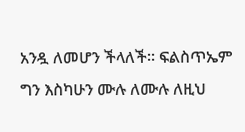አንዷ ለመሆን ችላለች። ፍልስጥኤም ግን እስካሁን ሙሉ ለሙሉ ለዚህ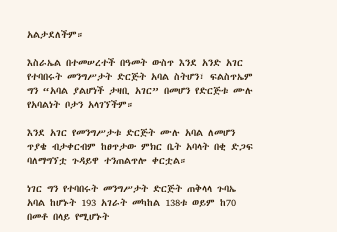አልታደለችም።

እስራኤል በተመሠረተች በዓመት ውስጥ እንደ አንድ አገር የተባበሩት መንግሥታት ድርጅት አባል ስትሆን፣ ፍልስጥኤም ግን “አባል ያልሆነች ታዛቢ አገር” በመሆን የድርጅቱ ሙሉ የአባልነት ቦታን አላገኘችም።

እንደ አገር የመንግሥታቱ ድርጅት ሙሉ አባል ለመሆን ጥያቄ ብታቀርብም ከፀጥታው ምክር ቤት አባላት በቂ ድጋፍ ባለማግኘቷ ጉዳይዋ ተንጠልጥሎ ቀርቷል።

ነገር ግን የተባበሩት መንግሥታት ድርጅት ጠቅላላ ጉባኤ አባል ከሆኑት 193 አገራት መካከል 138ቱ ወይም ከ70 በመቶ በላይ የሚሆኑት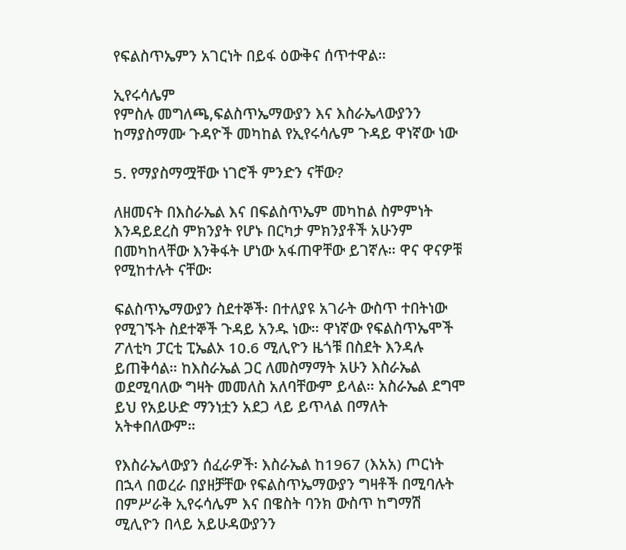የፍልስጥኤምን አገርነት በይፋ ዕውቅና ሰጥተዋል።

ኢየሩሳሌም
የምስሉ መግለጫ,ፍልስጥኤማውያን እና እስራኤላውያንን ከማያስማሙ ጉዳዮች መካከል የኢየሩሳሌም ጉዳይ ዋነኛው ነው

5. የማያስማሟቸው ነገሮች ምንድን ናቸው?

ለዘመናት በእስራኤል እና በፍልስጥኤም መካከል ስምምነት እንዳይደረስ ምክንያት የሆኑ በርካታ ምክንያቶች አሁንም በመካከላቸው እንቅፋት ሆነው አፋጠዋቸው ይገኛሉ። ዋና ዋናዎቹ የሚከተሉት ናቸው፡

ፍልስጥኤማውያን ስደተኞች፡ በተለያዩ አገራት ውስጥ ተበትነው የሚገኙት ስደተኞች ጉዳይ አንዱ ነው። ዋነኛው የፍልስጥኤሞች ፖለቲካ ፓርቲ ፒኤልኦ 10.6 ሚሊዮን ዜጎቹ በስደት እንዳሉ ይጠቅሳል። ከእስራኤል ጋር ለመስማማት አሁን እስራኤል ወደሚባለው ግዛት መመለስ አለባቸውም ይላል። አስራኤል ደግሞ ይህ የአይሁድ ማንነቷን አደጋ ላይ ይጥላል በማለት አትቀበለውም።

የእስራኤላውያን ሰፈራዎች፡ እስራኤል ከ1967 (እአአ) ጦርነት በኋላ በወረራ በያዘቻቸው የፍልስጥኤማውያን ግዛቶች በሚባሉት በምሥራቅ ኢየሩሳሌም እና በዌስት ባንክ ውስጥ ከግማሽ ሚሊዮን በላይ አይሁዳውያንን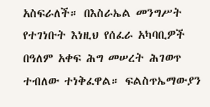አስፍራለች። በእስራኤል መንግሥት የተገነቡት እነዚህ የሰፈራ አካባቢዎች በዓለም አቀፍ ሕግ መሠረት ሕገወጥ ተብለው ተነቅፈዋል። ፍልስጥኤማውያን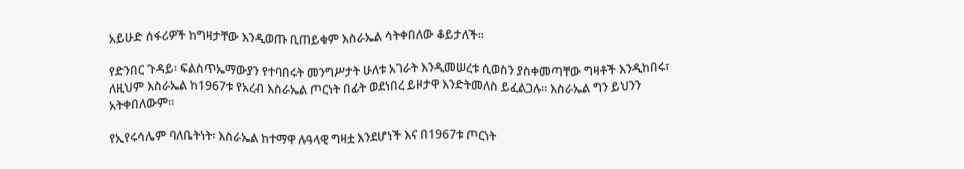አይሁድ ሰፋሪዎች ከግዛታቸው እንዲወጡ ቢጠይቁም እስራኤል ሳትቀበለው ቆይታለች።

የድንበር ጉዳይ፡ ፍልስጥኤማውያን የተባበሩት መንግሥታት ሁለቱ አገራት እንዲመሠረቱ ሲወስን ያስቀመጣቸው ግዛቶች እንዲከበሩ፣ ለዚህም እስራኤል ከ1967ቱ የአረብ እስራኤል ጦርነት በፊት ወደነበረ ይዞታዋ እንድትመለስ ይፈልጋሉ። እስራኤል ግን ይህንን አትቀበለውም።

የኢየሩሳሌም ባለቤትነት፡ እስራኤል ከተማዋ ሉዓላዊ ግዛቷ እንደሆነች እና በ1967ቱ ጦርነት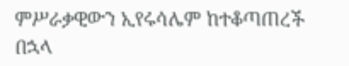ምሥራቃዊውን ኢየሩሳሌም ከተቆጣጠረች በኋላ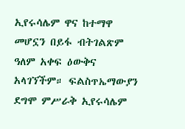ኢየሩሳሌም ዋና ከተማዋ መሆኗን በይፋ ብትገልጽም ዓለም አቀፍ ዕውቅና አላገኘችም። ፍልስጥኤማውያን ደግሞ ምሥራቅ ኢየሩሳሌም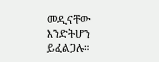መዲናቸው እንድትሆን ይፈልጋሉ።